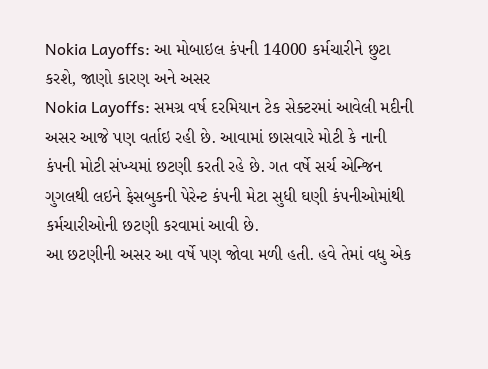Nokia Layoffs: આ મોબાઇલ કંપની 14000 કર્મચારીને છુટા કરશે, જાણો કારણ અને અસર
Nokia Layoffs: સમગ્ર વર્ષ દરમિયાન ટેક સેક્ટરમાં આવેલી મદીની અસર આજે પણ વર્તાઇ રહી છે. આવામાં છાસવારે મોટી કે નાની કંપની મોટી સંખ્યમાં છટણી કરતી રહે છે. ગત વર્ષે સર્ચ એન્જિન ગુગલથી લઇને ફેસબુકની પેરેન્ટ કંપની મેટા સુધી ઘણી કંપનીઓમાંથી કર્મચારીઓની છટણી કરવામાં આવી છે.
આ છટણીની અસર આ વર્ષે પણ જોવા મળી હતી. હવે તેમાં વધુ એક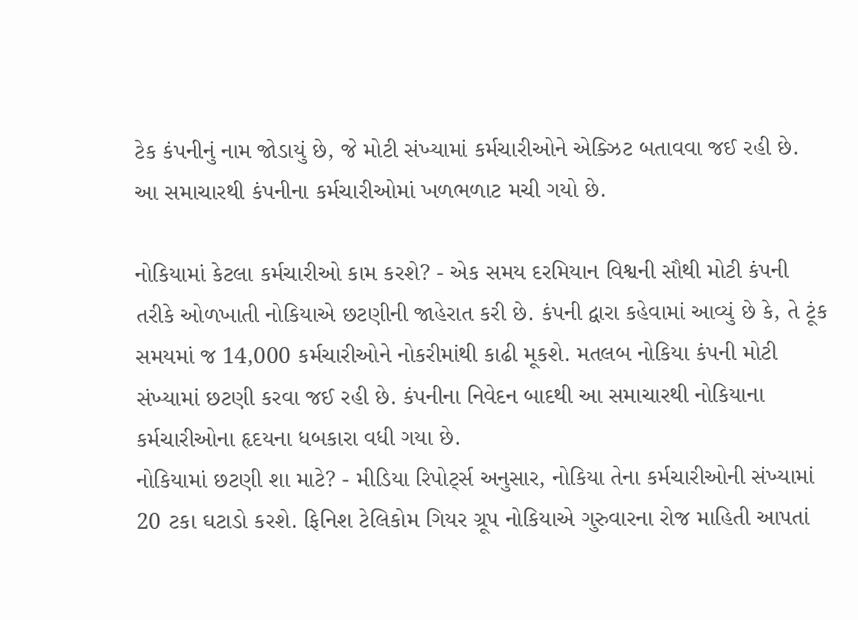ટેક કંપનીનું નામ જોડાયું છે, જે મોટી સંખ્યામાં કર્મચારીઓને એક્ઝિટ બતાવવા જઈ રહી છે. આ સમાચારથી કંપનીના કર્મચારીઓમાં ખળભળાટ મચી ગયો છે.

નોકિયામાં કેટલા કર્મચારીઓ કામ કરશે? - એક સમય દરમિયાન વિશ્વની સૌથી મોટી કંપની તરીકે ઓળખાતી નોકિયાએ છટણીની જાહેરાત કરી છે. કંપની દ્વારા કહેવામાં આવ્યું છે કે, તે ટૂંક સમયમાં જ 14,000 કર્મચારીઓને નોકરીમાંથી કાઢી મૂકશે. મતલબ નોકિયા કંપની મોટી સંખ્યામાં છટણી કરવા જઈ રહી છે. કંપનીના નિવેદન બાદથી આ સમાચારથી નોકિયાના કર્મચારીઓના હૃદયના ધબકારા વધી ગયા છે.
નોકિયામાં છટણી શા માટે? - મીડિયા રિપોર્ટ્સ અનુસાર, નોકિયા તેના કર્મચારીઓની સંખ્યામાં 20 ટકા ઘટાડો કરશે. ફિનિશ ટેલિકોમ ગિયર ગ્રૂપ નોકિયાએ ગુરુવારના રોજ માહિતી આપતાં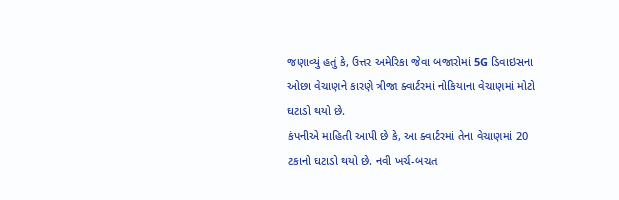જણાવ્યું હતું કે, ઉત્તર અમેરિકા જેવા બજારોમાં 5G ડિવાઇસના ઓછા વેચાણને કારણે ત્રીજા ક્વાર્ટરમાં નોકિયાના વેચાણમાં મોટો ઘટાડો થયો છે.
કંપનીએ માહિતી આપી છે કે, આ ક્વાર્ટરમાં તેના વેચાણમાં 20 ટકાનો ઘટાડો થયો છે. નવી ખર્ચ-બચત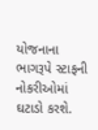યોજનાના ભાગરૂપે સ્ટાફની નોકરીઓમાં ઘટાડો કરશે.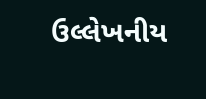ઉલ્લેખનીય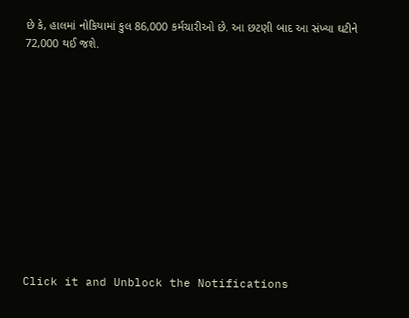છે કે, હાલમાં નોકિયામાં કુલ 86,000 કર્મચારીઓ છે. આ છટણી બાદ આ સંખ્યા ઘટીને 72,000 થઈ જશે.












Click it and Unblock the Notifications